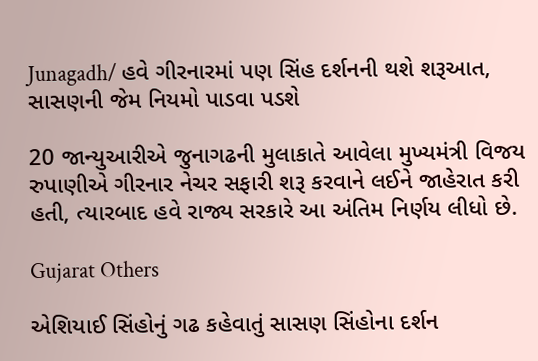Junagadh/ હવે ગીરનારમાં પણ સિંહ દર્શનની થશે શરૂઆત, સાસણની જેમ નિયમો પાડવા પડશે

20 જાન્યુઆરીએ જુનાગઢની મુલાકાતે આવેલા મુખ્યમંત્રી વિજય રુપાણીએ ગીરનાર નેચર સફારી શરૂ કરવાને લઈને જાહેરાત કરી હતી, ત્યારબાદ હવે રાજ્ય સરકારે આ અંતિમ નિર્ણય લીધો છે.

Gujarat Others

એશિયાઈ સિંહોનું ગઢ કહેવાતું સાસણ સિંહોના દર્શન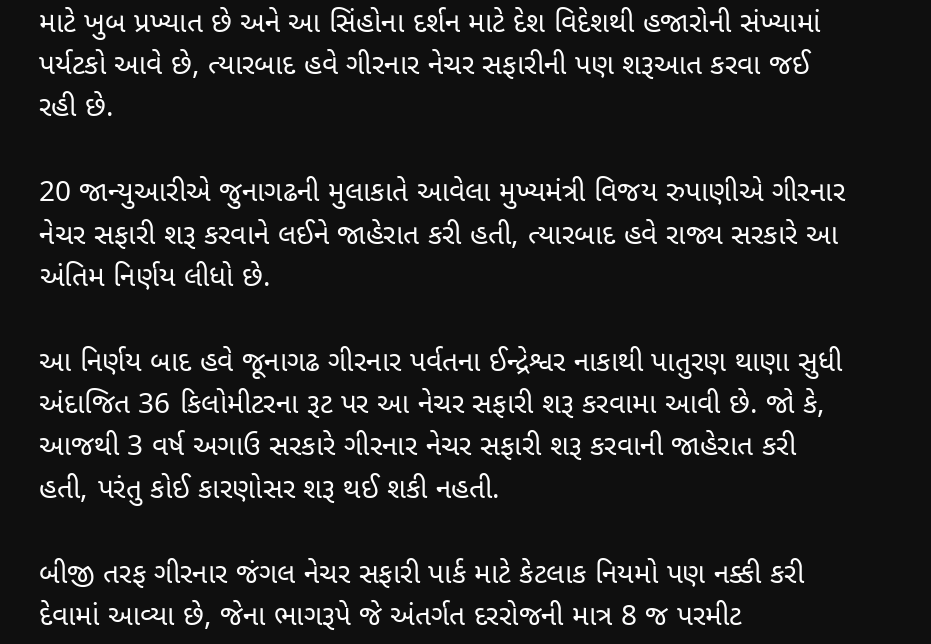માટે ખુબ પ્રખ્યાત છે અને આ સિંહોના દર્શન માટે દેશ વિદેશથી હજારોની સંખ્યામાં પર્યટકો આવે છે, ત્યારબાદ હવે ગીરનાર નેચર સફારીની પણ શરૂઆત કરવા જઈ રહી છે.

20 જાન્યુઆરીએ જુનાગઢની મુલાકાતે આવેલા મુખ્યમંત્રી વિજય રુપાણીએ ગીરનાર નેચર સફારી શરૂ કરવાને લઈને જાહેરાત કરી હતી, ત્યારબાદ હવે રાજ્ય સરકારે આ અંતિમ નિર્ણય લીધો છે.

આ નિર્ણય બાદ હવે જૂનાગઢ ગીરનાર પર્વતના ઈન્દ્રેશ્વર નાકાથી પાતુરણ થાણા સુધી અંદાજિત 36 કિલોમીટરના રૂટ પર આ નેચર સફારી શરૂ કરવામા આવી છે. જો કે, આજથી 3 વર્ષ અગાઉ સરકારે ગીરનાર નેચર સફારી શરૂ કરવાની જાહેરાત કરી હતી, પરંતુ કોઈ કારણોસર શરૂ થઈ શકી નહતી.

બીજી તરફ ગીરનાર જંગલ નેચર સફારી પાર્ક માટે કેટલાક નિયમો પણ નક્કી કરી દેવામાં આવ્યા છે, જેના ભાગરૂપે જે અંતર્ગત દરરોજની માત્ર 8 જ પરમીટ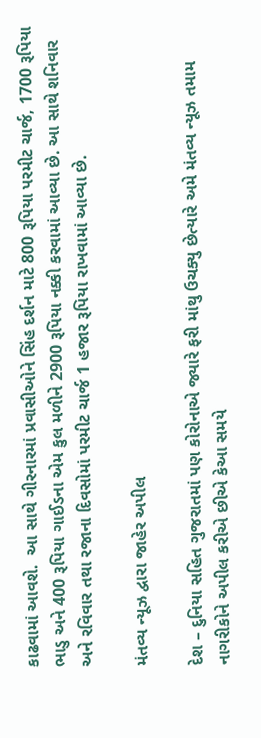કાઢવામાં આવશે.  આ સાથે ગીરનારમાં પ્રવાસીઓને સિંહ દર્શન માટે 800 રૂપિયા પરમીટ ચાર્જ, 1700 રૂપિયા ભાડુ અને 400 રૂપિયા ગાઈડના એમ કુલ મળીને 2900 રૂપિયા નક્કી કરવામાં આવ્યા છે. આ સાથે શનિવાર અને રવિવાર તથા રજાના દિવસોમાં પરમીટ ચાર્જ 1 હજાર રૂપિયા રાખવામાં આવ્યા છે.

મંતવ્ય ન્યૂઝ દ્વારા જાહેર અપીલ

દેશ – દુનિયા સહિત ગુજરાતમાં પણ કોરોનાએ જ્યારે ફરી માંથુ ઉચક્યુ છેત્યારે અમે મંતવ્ય ન્યૂઝ તમામ નાગરીકોને અપીલ કરીએ છીએ કેઆ સમયે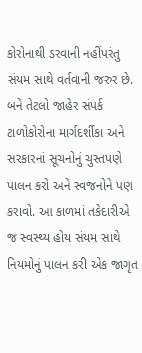કોરોનાથી ડરવાની નહીંપરંતુ સંયમ સાથે વર્તવાની જરુર છે. બને તેટલો જાહેર સંપર્ક ટાળોકોરોના માર્ગદર્શીકા અને સરકારનાં સૂચનોનું ચુસ્તપણે પાલન કરો અને સ્વજનોને પણ કરાવો. આ કાળમાં તકેદારીએ જ સ્વસ્થ્ય હોય સંયમ સાથે નિયમોનું પાલન કરી એક જાગૃત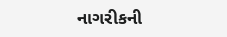નાગરીકની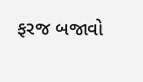ફરજ બજાવો